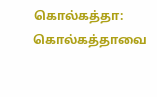கொல்கத்தா: கொல்கத்தாவை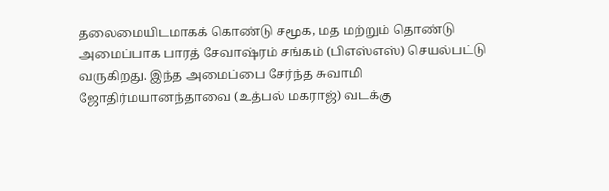தலைமையிடமாகக் கொண்டு சமூக, மத மற்றும் தொண்டு அமைப்பாக பாரத் சேவாஷ்ரம் சங்கம் (பிஎஸ்எஸ்) செயல்பட்டு வருகிறது. இந்த அமைப்பை சேர்ந்த சுவாமி ஜோதிர்மயானந்தாவை (உத்பல் மகராஜ்) வடக்கு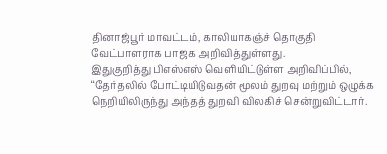தினாஜ்பூர் மாவட்டம், காலியாகஞ்ச் தொகுதி வேட்பாளராக பாஜக அறிவித்துள்ளது.
இதுகுறித்து பிஎஸ்எஸ் வெளியிட்டுள்ள அறிவிப்பில், ‘‘தேர்தலில் போட்டியிடுவதன் மூலம் துறவு மற்றும் ஒழுக்க நெறியிலிருந்து அந்தத் துறவி விலகிச் சென்றுவிட்டார்.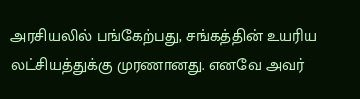அரசியலில் பங்கேற்பது, சங்கத்தின் உயரிய லட்சியத்துக்கு முரணானது. எனவே அவர்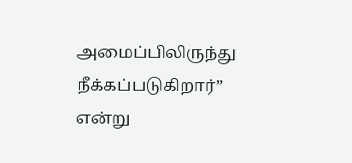அமைப்பிலிருந்து நீக்கப்படுகிறார்” என்று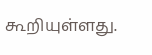கூறியுள்ளது.